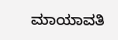ಮಾಯಾವತಿ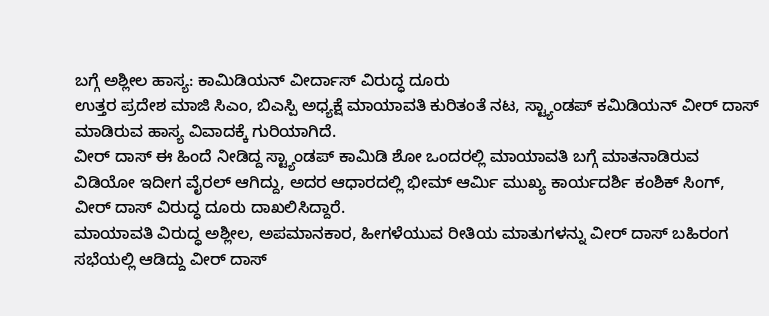ಬಗ್ಗೆ ಅಶ್ಲೀಲ ಹಾಸ್ಯ: ಕಾಮಿಡಿಯನ್ ವೀರ್ದಾಸ್ ವಿರುದ್ಧ ದೂರು
ಉತ್ತರ ಪ್ರದೇಶ ಮಾಜಿ ಸಿಎಂ, ಬಿಎಸ್ಪಿ ಅಧ್ಯಕ್ಷೆ ಮಾಯಾವತಿ ಕುರಿತಂತೆ ನಟ, ಸ್ಟ್ಯಾಂಡಪ್ ಕಮಿಡಿಯನ್ ವೀರ್ ದಾಸ್ ಮಾಡಿರುವ ಹಾಸ್ಯ ವಿವಾದಕ್ಕೆ ಗುರಿಯಾಗಿದೆ.
ವೀರ್ ದಾಸ್ ಈ ಹಿಂದೆ ನೀಡಿದ್ದ ಸ್ಟ್ಯಾಂಡಪ್ ಕಾಮಿಡಿ ಶೋ ಒಂದರಲ್ಲಿ ಮಾಯಾವತಿ ಬಗ್ಗೆ ಮಾತನಾಡಿರುವ ವಿಡಿಯೋ ಇದೀಗ ವೈರಲ್ ಆಗಿದ್ದು, ಅದರ ಆಧಾರದಲ್ಲಿ ಭೀಮ್ ಆರ್ಮಿ ಮುಖ್ಯ ಕಾರ್ಯದರ್ಶಿ ಕಂಶಿಕ್ ಸಿಂಗ್, ವೀರ್ ದಾಸ್ ವಿರುದ್ಧ ದೂರು ದಾಖಲಿಸಿದ್ದಾರೆ.
ಮಾಯಾವತಿ ವಿರುದ್ಧ ಅಶ್ಲೀಲ, ಅಪಮಾನಕಾರ, ಹೀಗಳೆಯುವ ರೀತಿಯ ಮಾತುಗಳನ್ನು ವೀರ್ ದಾಸ್ ಬಹಿರಂಗ ಸಭೆಯಲ್ಲಿ ಆಡಿದ್ದು ವೀರ್ ದಾಸ್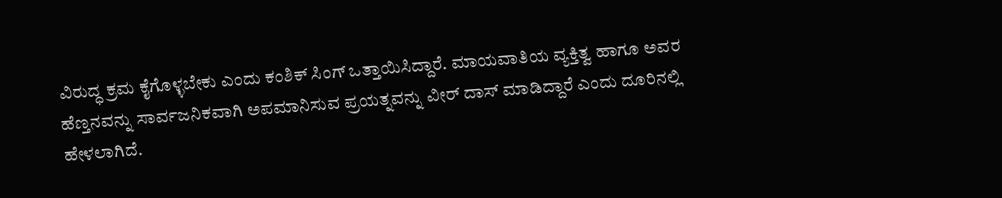ವಿರುದ್ಧ ಕ್ರಮ ಕೈಗೊಳ್ಳಬೇಕು ಎಂದು ಕಂಶಿಕ್ ಸಿಂಗ್ ಒತ್ತಾಯಿಸಿದ್ದಾರೆ. ಮಾಯವಾತಿಯ ವ್ಯಕ್ತಿತ್ವ ಹಾಗೂ ಅವರ ಹೆಣ್ತನವನ್ನು ಸಾರ್ವಜನಿಕವಾಗಿ ಅಪಮಾನಿಸುವ ಪ್ರಯತ್ನವನ್ನು ವೀರ್ ದಾಸ್ ಮಾಡಿದ್ದಾರೆ ಎಂದು ದೂರಿನಲ್ಲಿ ಹೇಳಲಾಗಿದೆ.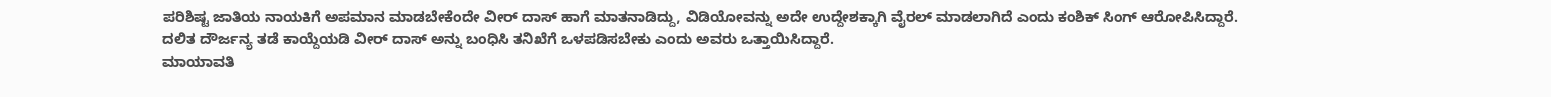ಪರಿಶಿಷ್ಟ ಜಾತಿಯ ನಾಯಕಿಗೆ ಅಪಮಾನ ಮಾಡಬೇಕೆಂದೇ ವೀರ್ ದಾಸ್ ಹಾಗೆ ಮಾತನಾಡಿದ್ದು, ವಿಡಿಯೋವನ್ನು ಅದೇ ಉದ್ದೇಶಕ್ಕಾಗಿ ವೈರಲ್ ಮಾಡಲಾಗಿದೆ ಎಂದು ಕಂಶಿಕ್ ಸಿಂಗ್ ಆರೋಪಿಸಿದ್ದಾರೆ. ದಲಿತ ದೌರ್ಜನ್ಯ ತಡೆ ಕಾಯ್ದೆಯಡಿ ವೀರ್ ದಾಸ್ ಅನ್ನು ಬಂಧಿಸಿ ತನಿಖೆಗೆ ಒಳಪಡಿಸಬೇಕು ಎಂದು ಅವರು ಒತ್ತಾಯಿಸಿದ್ದಾರೆ.
ಮಾಯಾವತಿ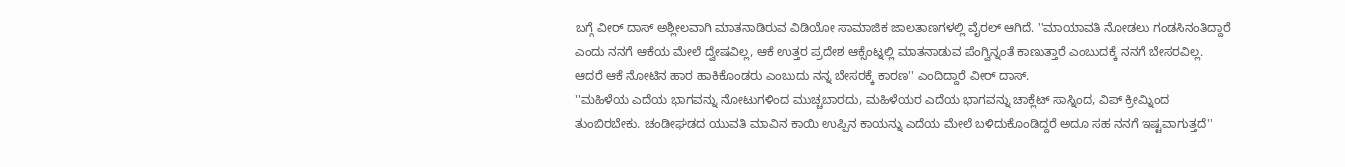ಬಗ್ಗೆ ವೀರ್ ದಾಸ್ ಅಶ್ಲೀಲವಾಗಿ ಮಾತನಾಡಿರುವ ವಿಡಿಯೋ ಸಾಮಾಜಿಕ ಜಾಲತಾಣಗಳಲ್ಲಿ ವೈರಲ್ ಆಗಿದೆ. ''ಮಾಯಾವತಿ ನೋಡಲು ಗಂಡಸಿನಂತಿದ್ದಾರೆ ಎಂದು ನನಗೆ ಆಕೆಯ ಮೇಲೆ ದ್ವೇಷವಿಲ್ಲ, ಆಕೆ ಉತ್ತರ ಪ್ರದೇಶ ಆಕ್ಸೆಂಟ್ನಲ್ಲಿ ಮಾತನಾಡುವ ಪೆಂಗ್ವಿನ್ನಂತೆ ಕಾಣುತ್ತಾರೆ ಎಂಬುದಕ್ಕೆ ನನಗೆ ಬೇಸರವಿಲ್ಲ. ಆದರೆ ಆಕೆ ನೋಟಿನ ಹಾರ ಹಾಕಿಕೊಂಡರು ಎಂಬುದು ನನ್ನ ಬೇಸರಕ್ಕೆ ಕಾರಣ'' ಎಂದಿದ್ದಾರೆ ವೀರ್ ದಾಸ್.
''ಮಹಿಳೆಯ ಎದೆಯ ಭಾಗವನ್ನು ನೋಟುಗಳಿಂದ ಮುಚ್ಚಬಾರದು, ಮಹಿಳೆಯರ ಎದೆಯ ಭಾಗವನ್ನು ಚಾಕ್ಲೆಟ್ ಸಾಸ್ನಿಂದ, ವಿಪ್ ಕ್ರೀಮ್ನಿಂದ ತುಂಬಿರಬೇಕು. ಚಂಡೀಘಡದ ಯುವತಿ ಮಾವಿನ ಕಾಯಿ ಉಪ್ಪಿನ ಕಾಯನ್ನು ಎದೆಯ ಮೇಲೆ ಬಳಿದುಕೊಂಡಿದ್ದರೆ ಅದೂ ಸಹ ನನಗೆ ಇಷ್ಟವಾಗುತ್ತದೆ''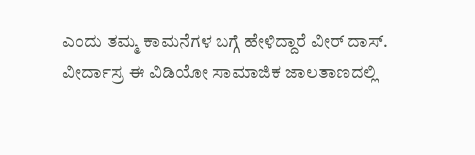ಎಂದು ತಮ್ಮ ಕಾಮನೆಗಳ ಬಗ್ಗೆ ಹೇಳಿದ್ದಾರೆ ವೀರ್ ದಾಸ್.
ವೀರ್ದಾಸ್ರ ಈ ವಿಡಿಯೋ ಸಾಮಾಜಿಕ ಜಾಲತಾಣದಲ್ಲಿ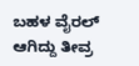ಬಹಳ ವೈರಲ್ ಆಗಿದ್ದು ತೀವ್ರ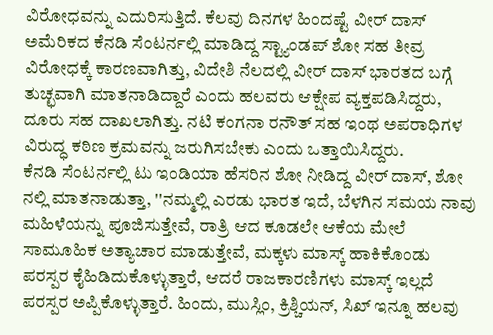ವಿರೋಧವನ್ನು ಎದುರಿಸುತ್ತಿದೆ. ಕೆಲವು ದಿನಗಳ ಹಿಂದಷ್ಟೆ ವೀರ್ ದಾಸ್ ಅಮೆರಿಕದ ಕೆನಡಿ ಸೆಂಟರ್ನಲ್ಲಿ ಮಾಡಿದ್ದ ಸ್ಟ್ಯಾಂಡಪ್ ಶೋ ಸಹ ತೀವ್ರ ವಿರೋಧಕ್ಕೆ ಕಾರಣವಾಗಿತ್ತು, ವಿದೇಶಿ ನೆಲದಲ್ಲಿ ವೀರ್ ದಾಸ್ ಭಾರತದ ಬಗ್ಗೆ ತುಚ್ಛವಾಗಿ ಮಾತನಾಡಿದ್ದಾರೆ ಎಂದು ಹಲವರು ಆಕ್ಷೇಪ ವ್ಯಕ್ತಪಡಿಸಿದ್ದರು, ದೂರು ಸಹ ದಾಖಲಾಗಿತ್ತು. ನಟಿ ಕಂಗನಾ ರನೌತ್ ಸಹ ಇಂಥ ಅಪರಾಧಿಗಳ ವಿರುದ್ಧ ಕಠಿಣ ಕ್ರಮವನ್ನು ಜರುಗಿಸಬೇಕು ಎಂದು ಒತ್ತಾಯಿಸಿದ್ದರು.
ಕೆನಡಿ ಸೆಂಟರ್ನಲ್ಲಿ ಟು ಇಂಡಿಯಾ ಹೆಸರಿನ ಶೋ ನೀಡಿದ್ದ ವೀರ್ ದಾಸ್, ಶೋ ನಲ್ಲಿ ಮಾತನಾಡುತ್ತಾ, ''ನಮ್ಮಲ್ಲಿ ಎರಡು ಭಾರತ ಇದೆ, ಬೆಳಗಿನ ಸಮಯ ನಾವು ಮಹಿಳೆಯನ್ನು ಪೂಜಿಸುತ್ತೇವೆ, ರಾತ್ರಿ ಆದ ಕೂಡಲೇ ಆಕೆಯ ಮೇಲೆ ಸಾಮೂಹಿಕ ಅತ್ಯಾಚಾರ ಮಾಡುತ್ತೇವೆ, ಮಕ್ಕಳು ಮಾಸ್ಕ್ ಹಾಕಿಕೊಂಡು ಪರಸ್ಪರ ಕೈಹಿಡಿದುಕೊಳ್ಳುತ್ತಾರೆ, ಆದರೆ ರಾಜಕಾರಣಿಗಳು ಮಾಸ್ಕ್ ಇಲ್ಲದೆ ಪರಸ್ಪರ ಅಪ್ಪಿಕೊಳ್ಳುತ್ತಾರೆ. ಹಿಂದು, ಮುಸ್ಲಿಂ, ಕ್ರಿಶ್ಚಿಯನ್, ಸಿಖ್ ಇನ್ನೂ ಹಲವು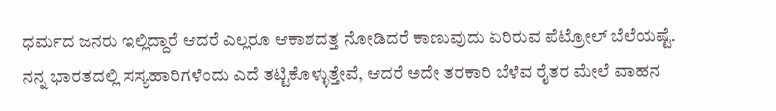ಧರ್ಮದ ಜನರು ಇಲ್ಲಿದ್ದಾರೆ ಆದರೆ ಎಲ್ಲರೂ ಆಕಾಶದತ್ತ ನೋಡಿದರೆ ಕಾಣುವುದು ಏರಿರುವ ಪೆಟ್ರೋಲ್ ಬೆಲೆಯಷ್ಟೆ. ನನ್ನ ಭಾರತದಲ್ಲಿ ಸಸ್ಯಹಾರಿಗಳೆಂದು ಎದೆ ತಟ್ಟಿಕೊಳ್ಳುತ್ತೇವೆ, ಆದರೆ ಅದೇ ತರಕಾರಿ ಬೆಳೆವ ರೈತರ ಮೇಲೆ ವಾಹನ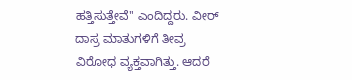ಹತ್ತಿಸುತ್ತೇವೆ'' ಎಂದಿದ್ದರು. ವೀರ್ ದಾಸ್ರ ಮಾತುಗಳಿಗೆ ತೀವ್ರ ವಿರೋಧ ವ್ಯಕ್ತವಾಗಿತ್ತು. ಆದರೆ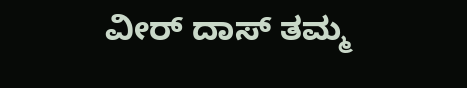ವೀರ್ ದಾಸ್ ತಮ್ಮ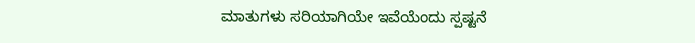ಮಾತುಗಳು ಸರಿಯಾಗಿಯೇ ಇವೆಯೆಂದು ಸ್ಪಷ್ಟನೆ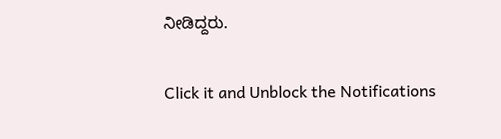ನೀಡಿದ್ದರು.


Click it and Unblock the Notifications